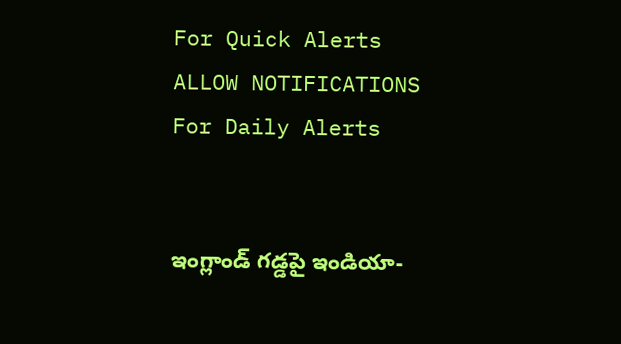For Quick Alerts
ALLOW NOTIFICATIONS
For Daily Alerts


ఇంగ్లాండ్ గడ్డపై ఇండియా-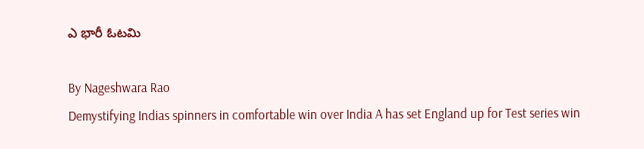ఎ భారీ ఓటమి

By Nageshwara Rao
Demystifying Indias spinners in comfortable win over India A has set England up for Test series win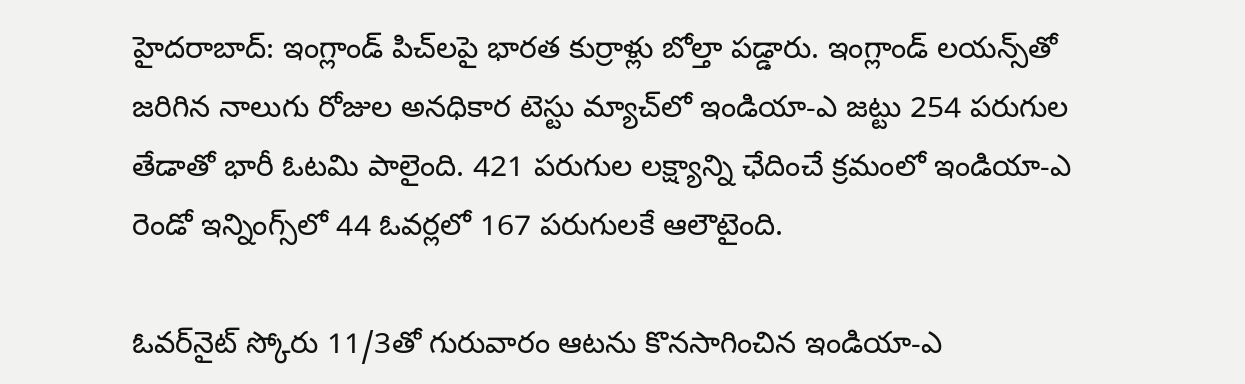హైదరాబాద్: ఇంగ్లాండ్ పిచ్‌లపై భారత కుర్రాళ్లు బోల్తా పడ్డారు. ఇంగ్లాండ్ లయన్స్‌తో జరిగిన నాలుగు రోజుల అనధికార టెస్టు మ్యాచ్‌లో ఇండియా-ఎ జట్టు 254 పరుగుల తేడాతో భారీ ఓటమి పాలైంది. 421 పరుగుల లక్ష్యాన్ని ఛేదించే క్రమంలో ఇండియా-ఎ రెండో ఇన్నింగ్స్‌లో 44 ఓవర్లలో 167 పరుగులకే ఆలౌటైంది.

ఓవర్‌నైట్ స్కోరు 11/3తో గురువారం ఆటను కొనసాగించిన ఇండియా-ఎ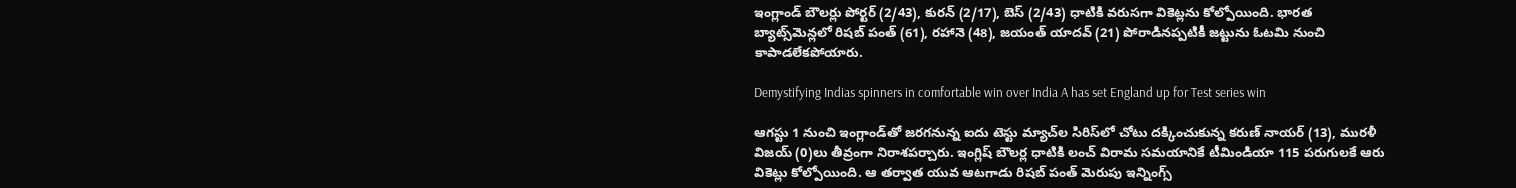ఇంగ్లాండ్ బౌలర్లు పోర్టర్‌ (2/43), కురన్‌ (2/17), బెస్‌ (2/43) ధాటికి వరుసగా వికెట్లను కోల్పోయింది. భారత బ్యాట్స్‌మెన్లలో రిషబ్‌ పంత్‌ (61), రహానె (48), జయంత్‌ యాదవ్‌ (21) పోరాడినప్పటికీ జట్టును ఓటమి నుంచి కాపాడలేకపోయారు.

Demystifying Indias spinners in comfortable win over India A has set England up for Test series win

ఆగస్టు 1 నుంచి ఇంగ్లాండ్‌తో జరగనున్న ఐదు టెస్టు మ్యాచ్‌ల సిరిస్‌లో చోటు దక్కించుకున్న కరుణ్ నాయర్ (13), మురళీ విజయ్ (0)లు తీవ్రంగా నిరాశపర్చారు. ఇంగ్లిష్ బౌలర్ల ధాటికి లంచ్ విరామ సమయానికే టీమిండియా 115 పరుగులకే ఆరు వికెట్లు కోల్పోయింది. ఆ తర్వాత యువ ఆటగాడు రిషబ్ పంత్ మెరుపు ఇన్నింగ్స్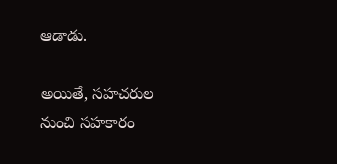ఆడాడు.

అయితే, సహచరుల నుంచి సహకారం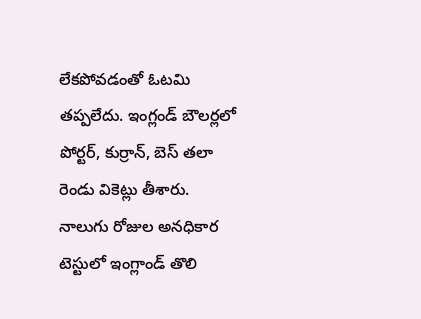లేకపోవడంతో ఓటమి తప్పలేదు. ఇంగ్లండ్ బౌలర్లలో పోర్టర్, కుర్రాన్, బెస్ తలా రెండు వికెట్లు తీశారు. నాలుగు రోజుల అనధికార టెస్టులో ఇంగ్లాండ్‌ తొలి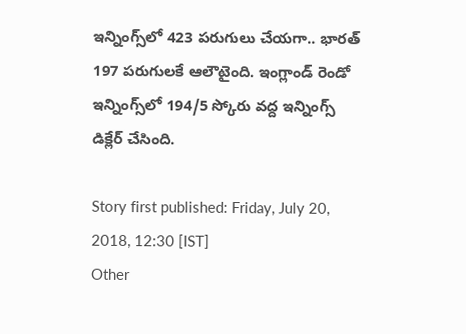ఇన్నింగ్స్‌లో 423 పరుగులు చేయగా.. భారత్‌ 197 పరుగులకే ఆలౌటైంది. ఇంగ్లాండ్‌ రెండో ఇన్నింగ్స్‌లో 194/5 స్కోరు వద్ద ఇన్నింగ్స్‌ డిక్లేర్‌ చేసింది.

Story first published: Friday, July 20, 2018, 12:30 [IST]
Other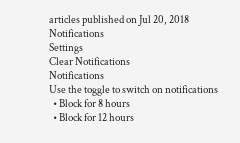articles published on Jul 20, 2018
Notifications
Settings
Clear Notifications
Notifications
Use the toggle to switch on notifications
  • Block for 8 hours
  • Block for 12 hours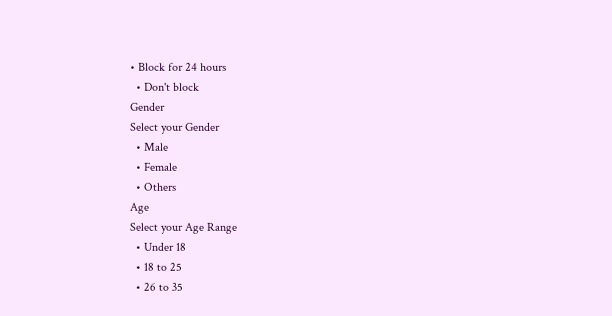• Block for 24 hours
  • Don't block
Gender
Select your Gender
  • Male
  • Female
  • Others
Age
Select your Age Range
  • Under 18
  • 18 to 25
  • 26 to 35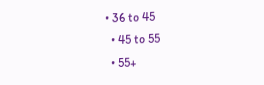• 36 to 45
  • 45 to 55
  • 55+